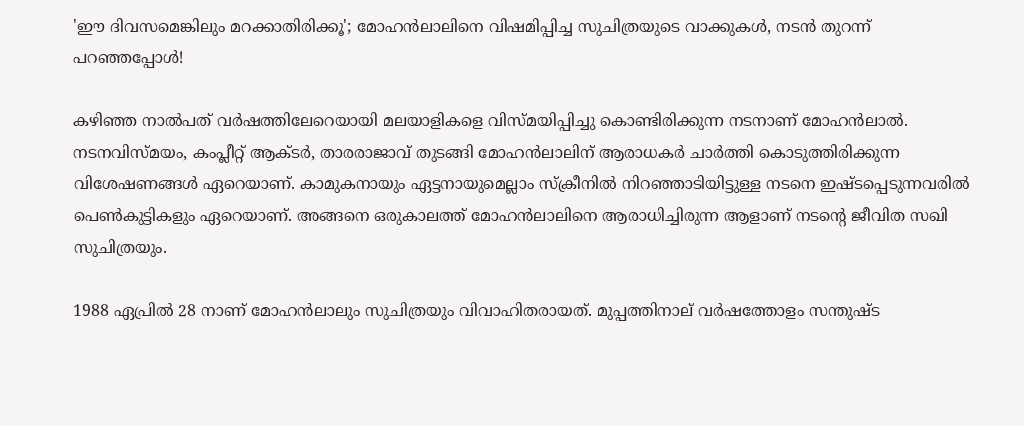'ഈ ദിവസമെങ്കിലും മറക്കാതിരിക്കൂ'; മോഹൻലാലിനെ വിഷമിപ്പിച്ച സുചിത്രയുടെ വാക്കുകൾ, നടൻ തുറന്ന് പറഞ്ഞപ്പോൾ!

കഴിഞ്ഞ നാൽപത് വർഷത്തിലേറെയായി മലയാളികളെ വിസ്മയിപ്പിച്ചു കൊണ്ടിരിക്കുന്ന നടനാണ് മോഹൻലാൽ. നടനവിസ്മയം, കംപ്ലീറ്റ് ആക്ടര്‍, താരരാജാവ് തുടങ്ങി മോഹന്‍ലാലിന് ആരാധകർ ചാർത്തി കൊടുത്തിരിക്കുന്ന വിശേഷണങ്ങള്‍ ഏറെയാണ്. കാമുകനായും ഏട്ടനായുമെല്ലാം സ്‌ക്രീനിൽ നിറഞ്ഞാടിയിട്ടുള്ള നടനെ ഇഷ്ടപ്പെടുന്നവരിൽ പെൺകുട്ടികളും ഏറെയാണ്. അങ്ങനെ ഒരുകാലത്ത് മോഹൻലാലിനെ ആരാധിച്ചിരുന്ന ആളാണ് നടന്റെ ജീവിത സഖി സുചിത്രയും.

1988 ഏപ്രില്‍ 28 നാണ് മോഹന്‍ലാലും സുചിത്രയും വിവാഹിതരായത്. മുപ്പത്തിനാല് വര്‍ഷത്തോളം സന്തുഷ്ട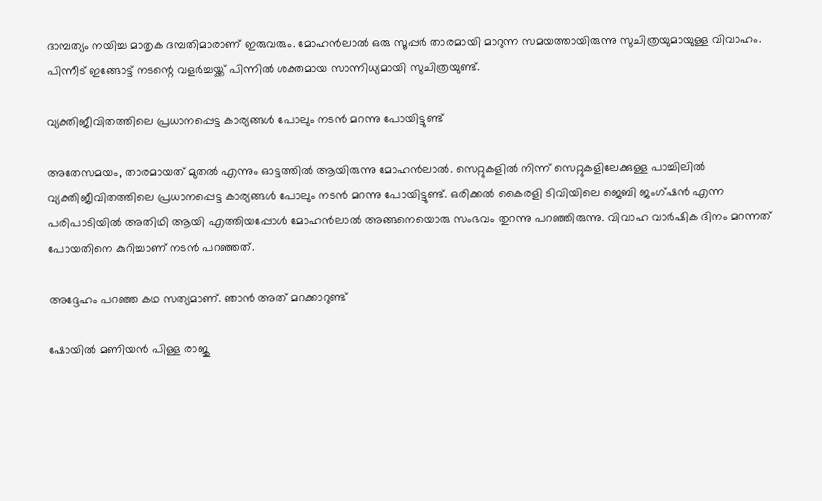ദാമ്പത്യം നയിച്ച മാതൃക ദമ്പതിമാരാണ് ഇരുവരും. മോഹൻലാൽ ഒരു സൂപ്പർ താരമായി മാറുന്ന സമയത്തായിരുന്നു സുചിത്രയുമായുള്ള വിവാഹം. പിന്നീട് ഇങ്ങോട്ട് നടന്റെ വളർച്ചയ്ക്ക് പിന്നിൽ ശക്തമായ സാന്നിധ്യമായി സുചിത്രയുണ്ട്.

വ്യക്തിജീവിതത്തിലെ പ്രധാനപ്പെട്ട കാര്യങ്ങൾ പോലും നടൻ മറന്നു പോയിട്ടുണ്ട്

അതേസമയം, താരമായത് മുതൽ എന്നും ഓട്ടത്തിൽ ആയിരുന്നു മോഹൻലാൽ. സെറ്റുകളിൽ നിന്ന് സെറ്റുകളിലേക്കുള്ള പാച്ചിലിൽ വ്യക്തിജീവിതത്തിലെ പ്രധാനപ്പെട്ട കാര്യങ്ങൾ പോലും നടൻ മറന്നു പോയിട്ടുണ്ട്. ഒരിക്കൽ കൈരളി ടിവിയിലെ ജെബി ജംഗ്ഷൻ എന്ന പരിപാടിയിൽ അതിഥി ആയി എത്തിയപ്പോൾ മോഹൻലാൽ അങ്ങനെയൊരു സംഭവം തുറന്നു പറഞ്ഞിരുന്നു. വിവാഹ വാർഷിക ദിനം മറന്നത് പോയതിനെ കുറിച്ചാണ് നടൻ പറഞ്ഞത്.

അദ്ദേഹം പറഞ്ഞ കഥ സത്യമാണ്. ഞാൻ അത് മറക്കാറുണ്ട്

ഷോയിൽ മണിയൻ പിള്ള രാജു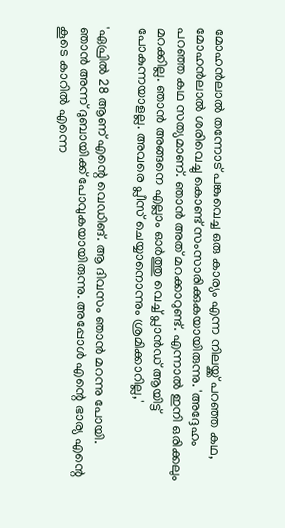മോഹൻലാൽ തന്നോട് പങ്കുവെച്ച ഒരു കാര്യം എന്ന നിലയ്ക്ക് പറഞ്ഞ കഥ, മോഹൻലാൽ ശരിവെച്ചു കൊണ്ട് സംസാരിക്കുകയായിരുന്നു. 'അദ്ദേഹം പറഞ്ഞ കഥ സത്യമാണ്. ഞാൻ അത് മറക്കാറുണ്ട്. എന്നാൽ ഇനി ഒരിക്കലും മറക്കില്ല. ഞാൻ അങ്ങനെ എല്ലാം ഓർത്തു വെച്ച് പ്ലാൻഡ് ആയിട്ട് പോകുന്നയാളല്ല. അവരെ പ്ലീസ് ചെയ്യാനൊന്നും ശ്രമിക്കാറില്ല,'

'ഏപ്രിൽ 28 ആണ് എന്റെ വെഡിങ്. ആ ദിവസം ഞാൻ മറന്നു പോയി. ഞാൻ അന്ന് ദുബായിക്ക് പോവുകയായിരുന്നു. അപ്പോൾ എന്റെ ഭാര്യ എന്റെ കൂടെ കാറിൽ എന്നെ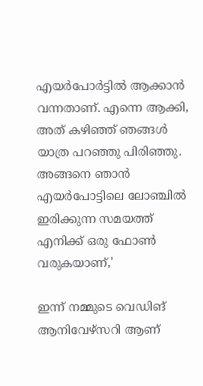എയർപോർട്ടിൽ ആക്കാൻ വന്നതാണ്. എന്നെ ആക്കി, അത് കഴിഞ്ഞ് ഞങ്ങൾ യാത്ര പറഞ്ഞു പിരിഞ്ഞു. അങ്ങനെ ഞാൻ എയർപോട്ടിലെ ലോഞ്ചിൽ ഇരിക്കുന്ന സമയത്ത് എനിക്ക് ഒരു ഫോൺ വരുകയാണ്,'

ഇന്ന് നമ്മുടെ വെഡിങ് ആനിവേഴ്സറി ആണ്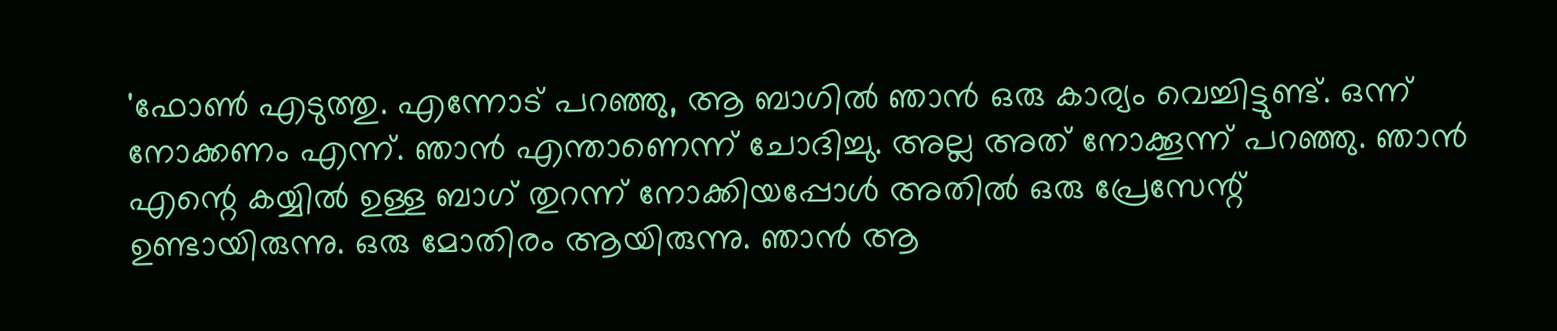'ഫോൺ എടുത്തു. എന്നോട് പറഞ്ഞു, ആ ബാഗിൽ ഞാൻ ഒരു കാര്യം വെച്ചിട്ടുണ്ട്. ഒന്ന് നോക്കണം എന്ന്. ഞാൻ എന്താണെന്ന് ചോദിച്ചു. അല്ല അത് നോക്കൂന്ന് പറഞ്ഞു. ഞാൻ എന്റെ കയ്യിൽ ഉള്ള ബാഗ് തുറന്ന് നോക്കിയപ്പോൾ അതിൽ ഒരു പ്രേസേന്റ് ഉണ്ടായിരുന്നു. ഒരു മോതിരം ആയിരുന്നു. ഞാൻ ആ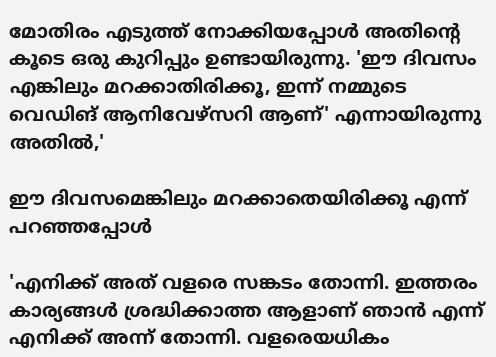മോതിരം എടുത്ത് നോക്കിയപ്പോൾ അതിന്റെ കൂടെ ഒരു കുറിപ്പും ഉണ്ടായിരുന്നു. 'ഈ ദിവസം എങ്കിലും മറക്കാതിരിക്കൂ, ഇന്ന് നമ്മുടെ വെഡിങ് ആനിവേഴ്സറി ആണ്' എന്നായിരുന്നു അതിൽ,'

ഈ ദിവസമെങ്കിലും മറക്കാതെയിരിക്കൂ എന്ന് പറഞ്ഞപ്പോൾ

'എനിക്ക് അത് വളരെ സങ്കടം തോന്നി. ഇത്തരം കാര്യങ്ങൾ ശ്രദ്ധിക്കാത്ത ആളാണ് ഞാൻ എന്ന് എനിക്ക് അന്ന് തോന്നി. വളരെയധികം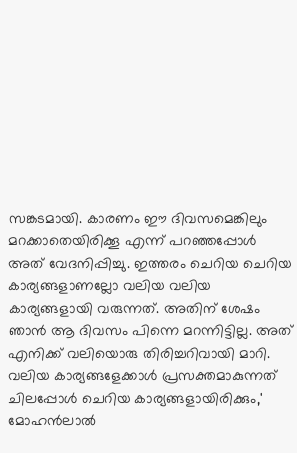സങ്കടമായി. കാരണം ഈ ദിവസമെങ്കിലും മറക്കാതെയിരിക്കൂ എന്ന് പറഞ്ഞപ്പോൾ അത് വേദനിപ്പിച്ചു. ഇത്തരം ചെറിയ ചെറിയ കാര്യങ്ങളാണല്ലോ വലിയ വലിയ കാര്യങ്ങളായി വരുന്നത്. അതിന് ശേഷം ഞാൻ ആ ദിവസം പിന്നെ മറന്നിട്ടില്ല. അത് എനിക്ക് വലിയൊരു തിരിച്ചറിവായി മാറി. വലിയ കാര്യങ്ങളേക്കാൾ പ്രസക്തമാകുന്നത് ചിലപ്പോൾ ചെറിയ കാര്യങ്ങളായിരിക്കും,' മോഹൻലാൽ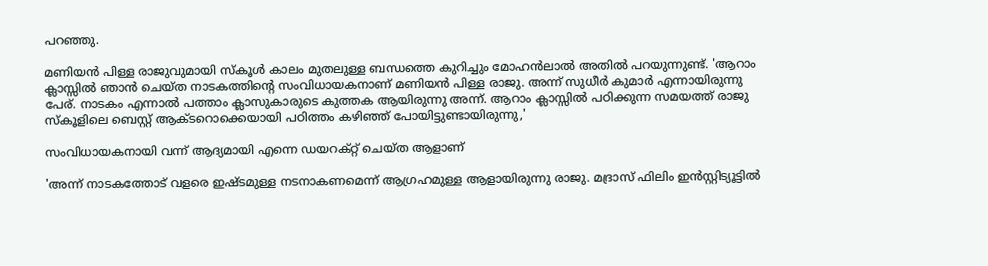പറഞ്ഞു.

മണിയൻ പിള്ള രാജുവുമായി സ്‌കൂൾ കാലം മുതലുള്ള ബന്ധത്തെ കുറിച്ചും മോഹൻലാൽ അതിൽ പറയുന്നുണ്ട്. 'ആറാം ക്ലാസ്സിൽ ഞാൻ ചെയ്ത നാടകത്തിന്റെ സംവിധായകനാണ് മണിയൻ പിള്ള രാജു. അന്ന് സുധീർ കുമാർ എന്നായിരുന്നു പേര്. നാടകം എന്നാൽ പത്താം ക്ലാസുകാരുടെ കുത്തക ആയിരുന്നു അന്ന്. ആറാം ക്ലാസ്സിൽ പഠിക്കുന്ന സമയത്ത് രാജു സ്‌കൂളിലെ ബെസ്റ്റ് ആക്ടറൊക്കെയായി പഠിത്തം കഴിഞ്ഞ് പോയിട്ടുണ്ടായിരുന്നു,'

സംവിധായകനായി വന്ന് ആദ്യമായി എന്നെ ഡയറക്റ്റ് ചെയ്ത ആളാണ്

'അന്ന് നാടകത്തോട് വളരെ ഇഷ്ടമുള്ള നടനാകണമെന്ന് ആഗ്രഹമുള്ള ആളായിരുന്നു രാജു. മദ്രാസ് ഫിലിം ഇൻസ്റ്റിട്യൂട്ടിൽ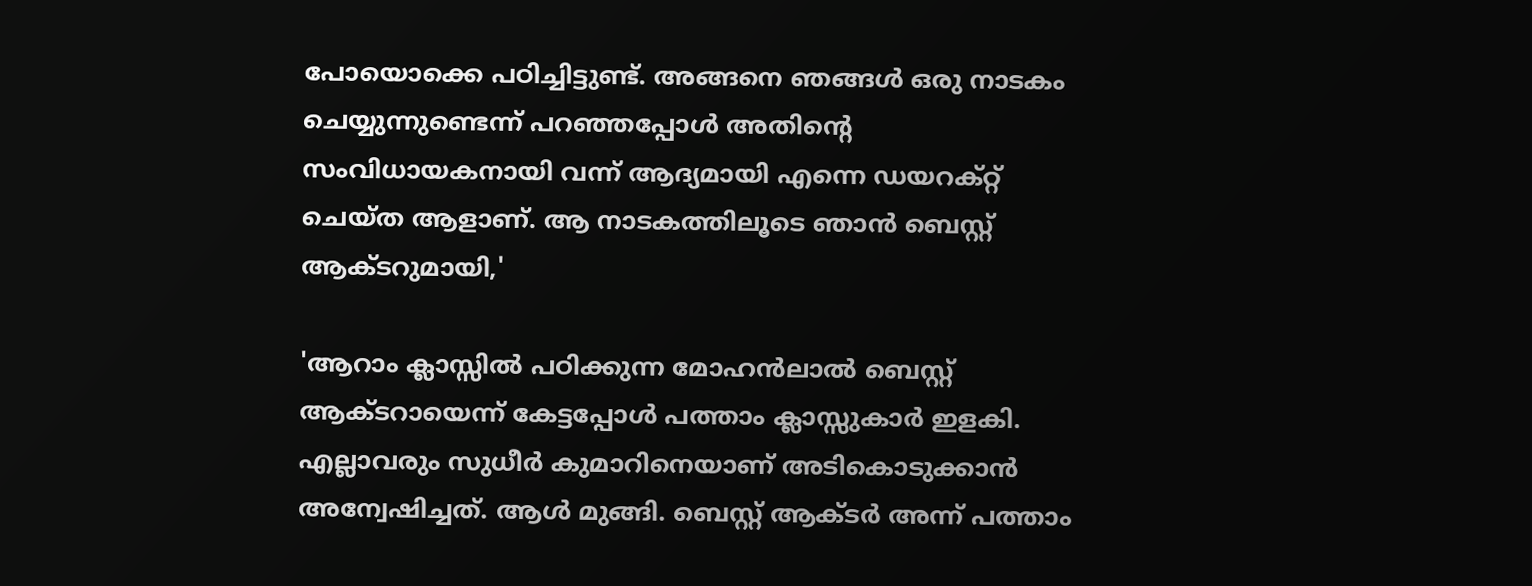പോയൊക്കെ പഠിച്ചിട്ടുണ്ട്. അങ്ങനെ ഞങ്ങൾ ഒരു നാടകം ചെയ്യുന്നുണ്ടെന്ന് പറഞ്ഞപ്പോൾ അതിന്റെ സംവിധായകനായി വന്ന് ആദ്യമായി എന്നെ ഡയറക്റ്റ് ചെയ്ത ആളാണ്. ആ നാടകത്തിലൂടെ ഞാൻ ബെസ്റ്റ് ആക്ടറുമായി,'

'ആറാം ക്ലാസ്സിൽ പഠിക്കുന്ന മോഹൻലാൽ ബെസ്റ്റ് ആക്ടറായെന്ന് കേട്ടപ്പോൾ പത്താം ക്ലാസ്സുകാർ ഇളകി. എല്ലാവരും സുധീർ കുമാറിനെയാണ് അടികൊടുക്കാൻ അന്വേഷിച്ചത്. ആൾ മുങ്ങി. ബെസ്റ്റ് ആക്ടർ അന്ന് പത്താം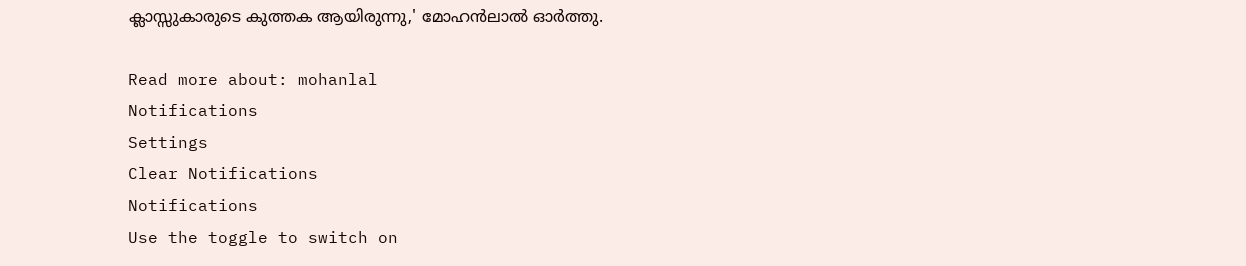ക്ലാസ്സുകാരുടെ കുത്തക ആയിരുന്നു,' മോഹൻലാൽ ഓർത്തു.

Read more about: mohanlal
Notifications
Settings
Clear Notifications
Notifications
Use the toggle to switch on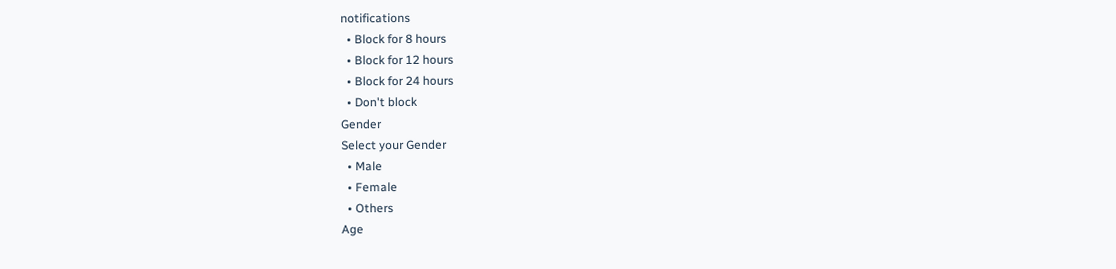notifications
  • Block for 8 hours
  • Block for 12 hours
  • Block for 24 hours
  • Don't block
Gender
Select your Gender
  • Male
  • Female
  • Others
Age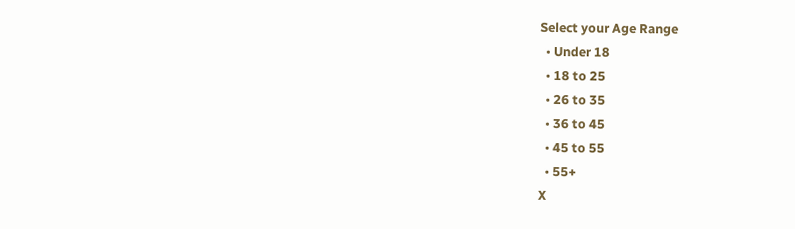Select your Age Range
  • Under 18
  • 18 to 25
  • 26 to 35
  • 36 to 45
  • 45 to 55
  • 55+
X